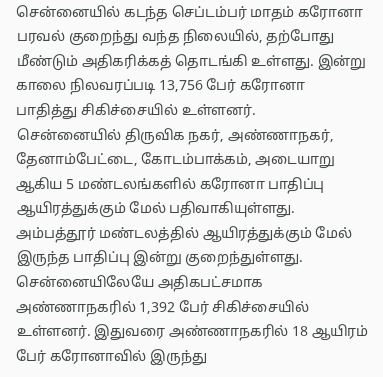சென்னையில் கடந்த செப்டம்பர் மாதம் கரோனா பரவல் குறைந்து வந்த நிலையில், தற்போது மீண்டும் அதிகரிக்கத் தொடங்கி உள்ளது. இன்று காலை நிலவரப்படி 13,756 பேர் கரோனா பாதித்து சிகிச்சையில் உள்ளனர்.
சென்னையில் திருவிக நகர், அண்ணாநகர், தேனாம்பேட்டை, கோடம்பாக்கம், அடையாறு ஆகிய 5 மண்டலங்களில் கரோனா பாதிப்பு ஆயிரத்துக்கும் மேல் பதிவாகியுள்ளது. அம்பத்தூர் மண்டலத்தில் ஆயிரத்துக்கும் மேல் இருந்த பாதிப்பு இன்று குறைந்துள்ளது.
சென்னையிலேயே அதிகபட்சமாக அண்ணாநகரில் 1,392 பேர் சிகிச்சையில் உள்ளனர். இதுவரை அண்ணாநகரில் 18 ஆயிரம் பேர் கரோனாவில் இருந்து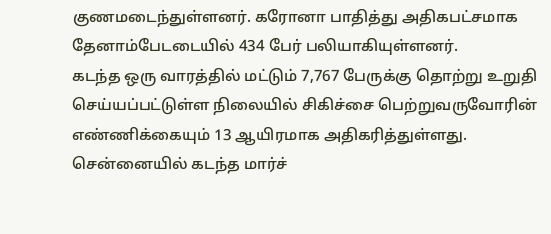குணமடைந்துள்ளனர். கரோனா பாதித்து அதிகபட்சமாக தேனாம்பேடடையில் 434 பேர் பலியாகியுள்ளனர்.
கடந்த ஒரு வாரத்தில் மட்டும் 7,767 பேருக்கு தொற்று உறுதி செய்யப்பட்டுள்ள நிலையில் சிகிச்சை பெற்றுவருவோரின் எண்ணிக்கையும் 13 ஆயிரமாக அதிகரித்துள்ளது.
சென்னையில் கடந்த மார்ச்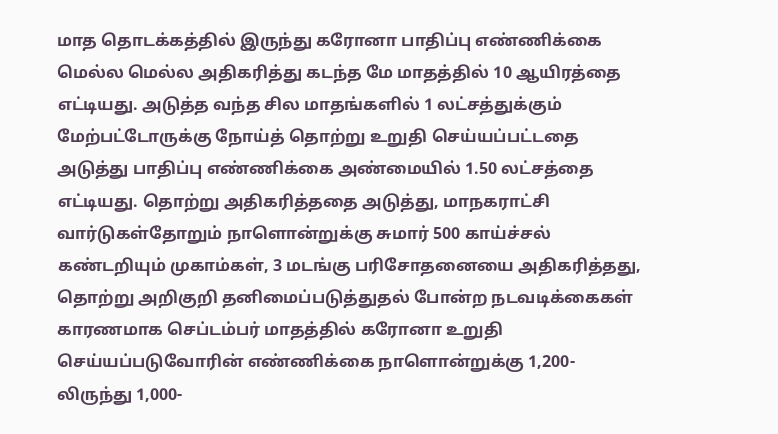மாத தொடக்கத்தில் இருந்து கரோனா பாதிப்பு எண்ணிக்கை மெல்ல மெல்ல அதிகரித்து கடந்த மே மாதத்தில் 10 ஆயிரத்தை எட்டியது. அடுத்த வந்த சில மாதங்களில் 1 லட்சத்துக்கும் மேற்பட்டோருக்கு நோய்த் தொற்று உறுதி செய்யப்பட்டதை அடுத்து பாதிப்பு எண்ணிக்கை அண்மையில் 1.50 லட்சத்தை எட்டியது. தொற்று அதிகரித்ததை அடுத்து, மாநகராட்சி வார்டுகள்தோறும் நாளொன்றுக்கு சுமார் 500 காய்ச்சல் கண்டறியும் முகாம்கள், 3 மடங்கு பரிசோதனையை அதிகரித்தது, தொற்று அறிகுறி தனிமைப்படுத்துதல் போன்ற நடவடிக்கைகள் காரணமாக செப்டம்பர் மாதத்தில் கரோனா உறுதி செய்யப்படுவோரின் எண்ணிக்கை நாளொன்றுக்கு 1,200-லிருந்து 1,000-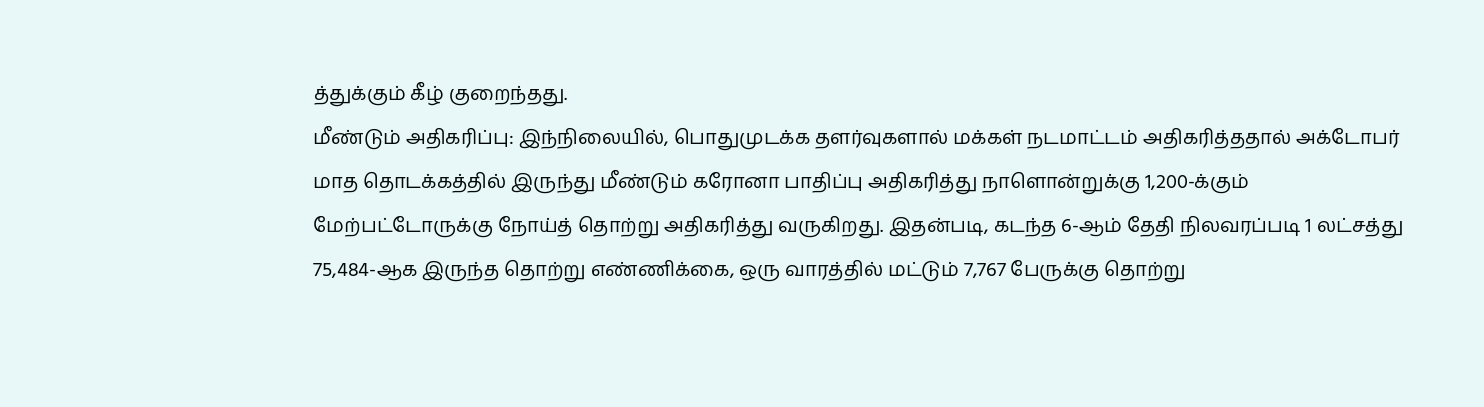த்துக்கும் கீழ் குறைந்தது.
மீண்டும் அதிகரிப்பு: இந்நிலையில், பொதுமுடக்க தளர்வுகளால் மக்கள் நடமாட்டம் அதிகரித்ததால் அக்டோபர் மாத தொடக்கத்தில் இருந்து மீண்டும் கரோனா பாதிப்பு அதிகரித்து நாளொன்றுக்கு 1,200-க்கும் மேற்பட்டோருக்கு நோய்த் தொற்று அதிகரித்து வருகிறது. இதன்படி, கடந்த 6-ஆம் தேதி நிலவரப்படி 1 லட்சத்து 75,484-ஆக இருந்த தொற்று எண்ணிக்கை, ஒரு வாரத்தில் மட்டும் 7,767 பேருக்கு தொற்று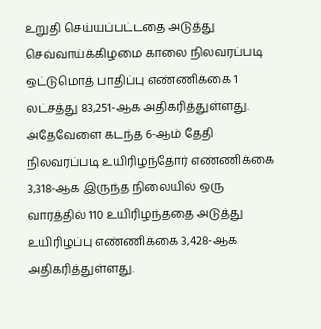உறுதி செய்யப்பட்டதை அடுத்து செவ்வாய்க்கிழமை காலை நிலவரப்படி ஒட்டுமொத் பாதிப்பு எண்ணிக்கை 1 லட்சத்து 83,251-ஆக அதிகரித்துள்ளது.
அதேவேளை கடந்த 6-ஆம் தேதி நிலவரப்படி உயிரிழந்தோர் எண்ணிக்கை 3,318-ஆக இருந்த நிலையில் ஒரு வாரத்தில் 110 உயிரிழந்ததை அடுத்து உயிரிழப்பு எண்ணிக்கை 3,428-ஆக அதிகரித்துள்ளது.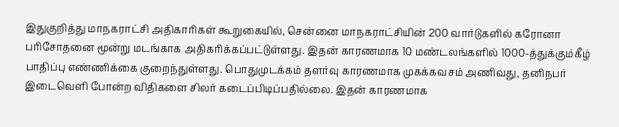இதுகுறித்து மாநகராட்சி அதிகாரிகள் கூறுகையில், சென்னை மாநகராட்சியின் 200 வார்டுகளில் கரோனா பரிசோதனை மூன்று மடங்காக அதிகரிக்கப்பட்டுள்ளது. இதன் காரணமாக 10 மண்டலங்களில் 1000-த்துக்கும்கீழ் பாதிப்பு எண்ணிக்கை குறைந்துள்ளது. பொதுமுடக்கம் தளர்வு காரணமாக முகக்கவசம் அணிவது, தனிநபர் இடைவெளி போன்ற விதிகளை சிலர் கடைப்பிடிப்பதில்லை. இதன் காரணமாக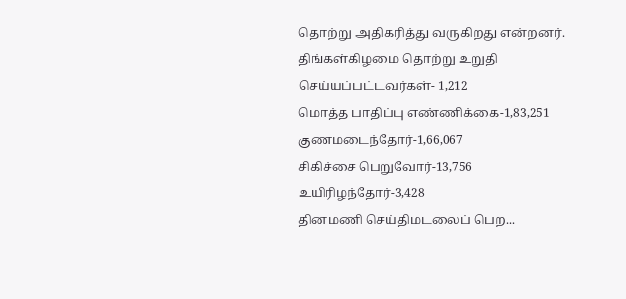தொற்று அதிகரித்து வருகிறது என்றனர்.
திங்கள்கிழமை தொற்று உறுதி செய்யப்பட்டவர்கள்- 1,212
மொத்த பாதிப்பு எண்ணிக்கை-1,83,251
குணமடைந்தோர்-1,66,067
சிகிச்சை பெறுவோர்-13,756
உயிரிழந்தோர்-3,428
தினமணி செய்திமடலைப் பெற...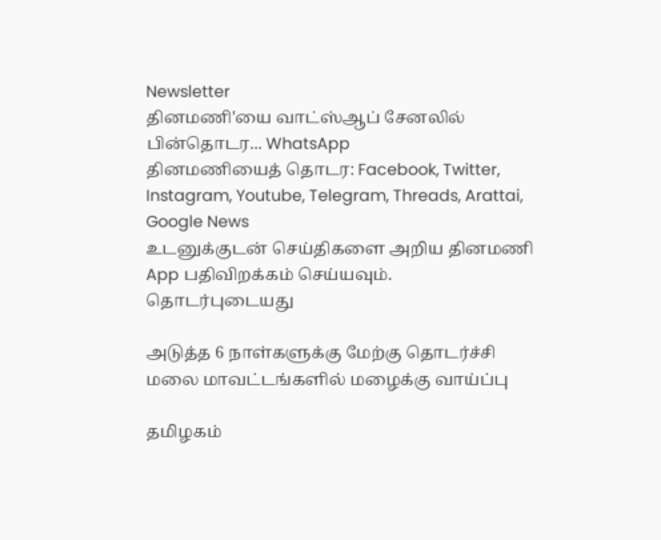Newsletter
தினமணி'யை வாட்ஸ்ஆப் சேனலில் பின்தொடர... WhatsApp
தினமணியைத் தொடர: Facebook, Twitter, Instagram, Youtube, Telegram, Threads, Arattai, Google News
உடனுக்குடன் செய்திகளை அறிய தினமணி App பதிவிறக்கம் செய்யவும்.
தொடர்புடையது

அடுத்த 6 நாள்களுக்கு மேற்கு தொடர்ச்சி மலை மாவட்டங்களில் மழைக்கு வாய்ப்பு

தமிழகம்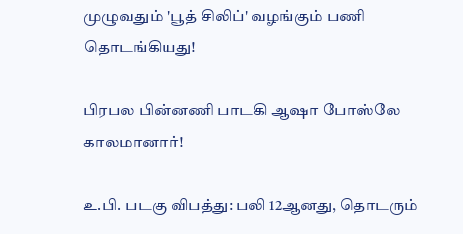முழுவதும் 'பூத் சிலிப்' வழங்கும் பணி தொடங்கியது!

பிரபல பின்னணி பாடகி ஆஷா போஸ்லே காலமானார்!

உ.பி. படகு விபத்து: பலி 12ஆனது, தொடரும்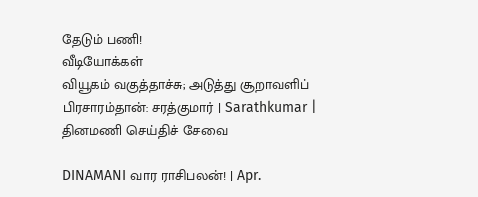தேடும் பணி!
வீடியோக்கள்
வியூகம் வகுத்தாச்சு; அடுத்து சூறாவளிப் பிரசாரம்தான்: சரத்குமார் | Sarathkumar |
தினமணி செய்திச் சேவை

DINAMANI வார ராசிபலன்! | Apr.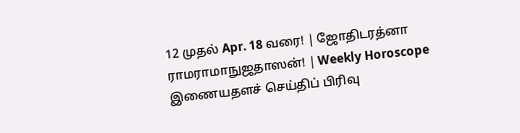12 முதல் Apr. 18 வரை! | ஜோதிடரத்னா ராமராமாநுஜதாஸன்! | Weekly Horoscope
இணையதளச் செய்திப் பிரிவு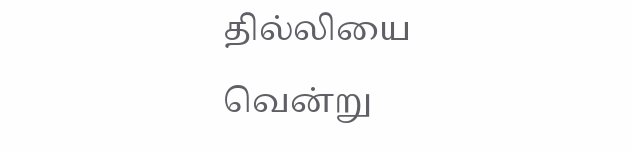தில்லியை வென்று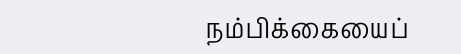நம்பிக்கையைப்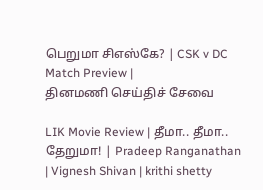பெறுமா சிஎஸ்கே? | CSK v DC Match Preview |
தினமணி செய்திச் சேவை

LIK Movie Review | தீமா.. தீமா.. தேறுமா! | Pradeep Ranganathan | Vignesh Shivan | krithi shetty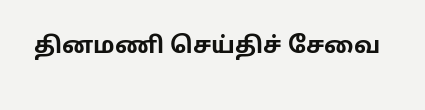தினமணி செய்திச் சேவை